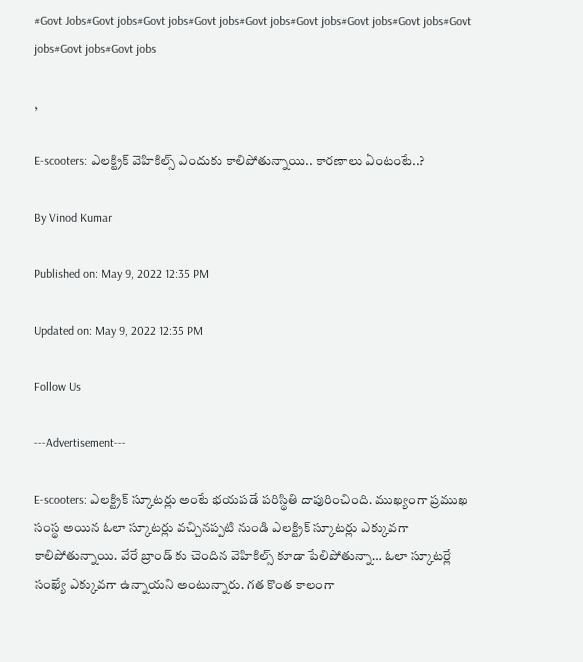#Govt Jobs#Govt jobs#Govt jobs#Govt jobs#Govt jobs#Govt jobs#Govt jobs#Govt jobs#Govt jobs#Govt jobs#Govt jobs

,

E-scooters: ఎలక్ట్రిక్ వెహికిల్స్ ఎందుకు కాలిపోతున్నాయి.. కారణాలు ఏంటంటే..?

By Vinod Kumar

Published on: May 9, 2022 12:35 PM

Updated on: May 9, 2022 12:35 PM

Follow Us

---Advertisement---

E-scooters: ఎలక్ట్రిక్ స్కూటర్లు అంటే భయపడే పరిస్థితి దాపురించింది. ముఖ్యంగా ప్రముఖ సంస్థ అయిన ఓలా స్కూటర్లు వచ్చినప్పటి నుండి ఎలక్ట్రిక్ స్కూటర్లు ఎక్కువగా కాలిపోతున్నాయి. వేరే బ్రాండ్ కు చెందిన వెహికిల్స్ కూడా పేలిపోతున్నా… ఓలా స్కూటర్లే సంఖ్యే ఎక్కువగా ఉన్నాయని అంటున్నారు. గత కొంత కాలంగా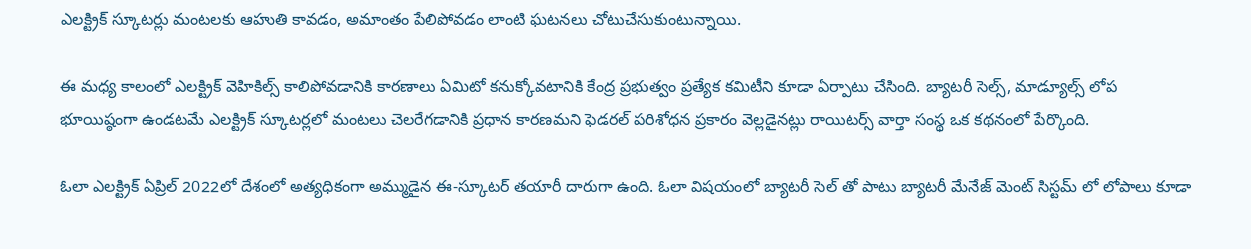ఎలక్ట్రిక్ స్కూటర్లు మంటలకు ఆహుతి కావడం, అమాంతం పేలిపోవడం లాంటి ఘటనలు చోటుచేసుకుంటున్నాయి.

ఈ మధ్య కాలంలో ఎలక్ట్రిక్ వెహికిల్స్ కాలిపోవడానికి కారణాలు ఏమిటో కనుక్కోవటానికి కేంద్ర ప్రభుత్వం ప్రత్యేక కమిటీని కూడా ఏర్పాటు చేసింది. బ్యాటరీ సెల్స్, మాడ్యూల్స్ లోప భూయిష్ఠంగా ఉండటమే ఎలక్ట్రిక్ స్కూటర్లలో మంటలు చెలరేగడానికి ప్రధాన కారణమని ఫెడరల్ పరిశోధన ప్రకారం వెల్లడైనట్లు రాయిటర్స్ వార్తా సంస్థ ఒక కథనంలో పేర్కొంది.

ఓలా ఎలక్ట్రిక్ ఏప్రిల్ 2022లో దేశంలో అత్యధికంగా అమ్ముడైన ఈ-స్కూటర్ తయారీ దారుగా ఉంది. ఓలా విషయంలో బ్యాటరీ సెల్ తో పాటు బ్యాటరీ మేనేజ్ మెంట్ సిస్టమ్ లో లోపాలు కూడా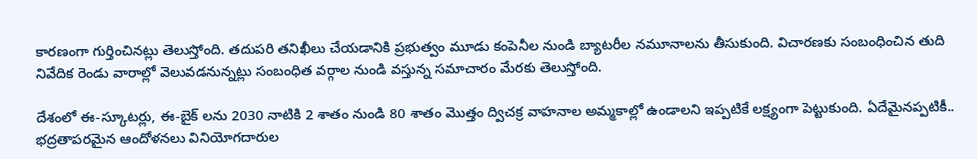కారణంగా గుర్తించినట్లు తెలుస్తోంది. తదుపరి తనిఖీలు చేయడానికి ప్రభుత్వం మూడు కంపెనీల నుండి బ్యాటరీల నమూనాలను తీసుకుంది. విచారణకు సంబంధించిన తుది నివేదిక రెండు వారాల్లో వెలువడనున్నట్లు సంబంధిత వర్గాల నుండి వస్తున్న సమాచారం మేరకు తెలుస్తోంది.

దేశంలో ఈ-స్కూటర్లు, ఈ-బైక్ లను 2030 నాటికి 2 శాతం నుండి 80 శాతం మొత్తం ద్విచక్ర వాహనాల అమ్మకాల్లో ఉండాలని ఇప్పటికే లక్ష్యంగా పెట్టుకుంది. ఏదేమైనప్పటికీ.. భద్రతాపరమైన ఆందోళనలు వినియోగదారుల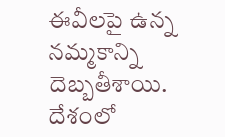ఈవీలపై ఉన్న నమ్మకాన్ని దెబ్బతీశాయి. దేశంలో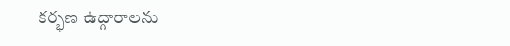కర్భణ ఉద్గారాలను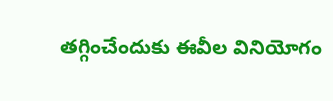తగ్గించేందుకు ఈవీల వినియోగం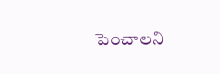పెంచాలని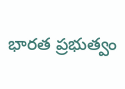భారత ప్రభుత్వం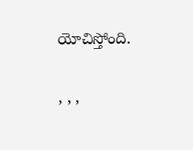యోచిస్తోంది.

, , ,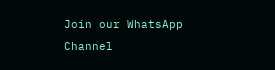Join our WhatsApp Channel